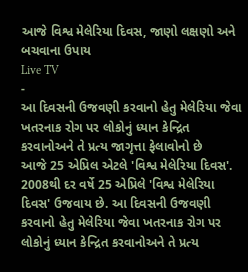આજે વિશ્વ મેલેરિયા દિવસ, જાણો લક્ષણો અને બચવાના ઉપાય
Live TV
-
આ દિવસની ઉજવણી કરવાનો હેતુ મેલેરિયા જેવા ખતરનાક રોગ પર લોકોનું ધ્યાન કેન્દ્રિત કરવાનોઅને તે પ્રત્ય જાગૃત્તા ફેલાવોનો છે
આજે 25 એપ્રિલ એટલે 'વિશ્વ મેલેરિયા દિવસ'. 2008થી દર વર્ષે 25 એપ્રિલે 'વિશ્વ મેલેરિયા દિવસ' ઉજવાય છે. આ દિવસની ઉજવણી કરવાનો હેતુ મેલેરિયા જેવા ખતરનાક રોગ પર લોકોનું ધ્યાન કેન્દ્રિત કરવાનોઅને તે પ્રત્ય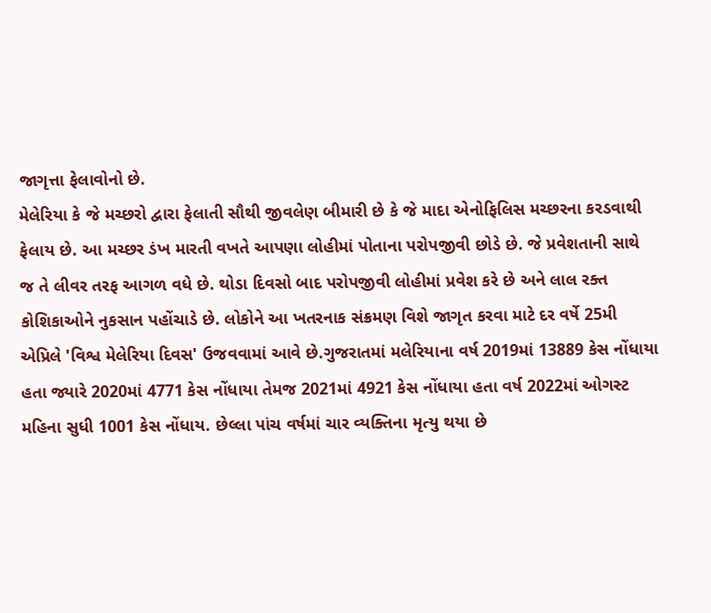જાગૃત્તા ફેલાવોનો છે.
મેલેરિયા કે જે મચ્છરો દ્વારા ફેલાતી સૌથી જીવલેણ બીમારી છે કે જે માદા એનોફિલિસ મચ્છરના કરડવાથી ફેલાય છે. આ મચ્છર ડંખ મારતી વખતે આપણા લોહીમાં પોતાના પરોપજીવી છોડે છે. જે પ્રવેશતાની સાથે જ તે લીવર તરફ આગળ વધે છે. થોડા દિવસો બાદ પરોપજીવી લોહીમાં પ્રવેશ કરે છે અને લાલ રક્ત કોશિકાઓને નુકસાન પહોંચાડે છે. લોકોને આ ખતરનાક સંક્રમણ વિશે જાગૃત કરવા માટે દર વર્ષે 25મી એપ્રિલે 'વિશ્વ મેલેરિયા દિવસ' ઉજવવામાં આવે છે.ગુજરાતમાં મલેરિયાના વર્ષ 2019માં 13889 કેસ નોંધાયા હતા જ્યારે 2020માં 4771 કેસ નોંધાયા તેમજ 2021માં 4921 કેસ નોંધાયા હતા વર્ષ 2022માં ઓગસ્ટ મહિના સુધી 1001 કેસ નોંધાય. છેલ્લા પાંચ વર્ષમાં ચાર વ્યક્તિના મૃત્યુ થયા છે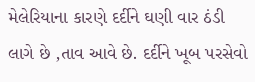મેલેરિયાના કારણે દર્દીને ઘણી વાર ઠંડી લાગે છે ,તાવ આવે છે. દર્દીને ખૂબ પરસેવો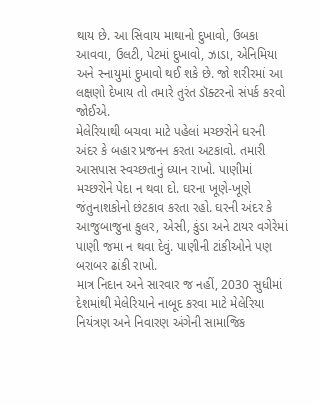થાય છે. આ સિવાય માથાનો દુખાવો, ઉબકા આવવા, ઉલટી, પેટમાં દુખાવો, ઝાડા, એનિમિયા અને સ્નાયુમાં દુખાવો થઈ શકે છે. જો શરીરમાં આ લક્ષણો દેખાય તો તમારે તુરંત ડૉક્ટરનો સંપર્ક કરવો જોઈએ.
મેલેરિયાથી બચવા માટે પહેલાં મચ્છરોને ઘરની અંદર કે બહાર પ્રજનન કરતા અટકાવો. તમારી આસપાસ સ્વચ્છતાનું ધ્યાન રાખો. પાણીમાં મચ્છરોને પેદા ન થવા દો. ઘરના ખૂણે-ખૂણે જંતુનાશકોનો છંટકાવ કરતા રહો. ઘરની અંદર કે આજુબાજુના કુલર, એસી, કુંડા અને ટાયર વગેરેમાં પાણી જમા ન થવા દેવું. પાણીની ટાંકીઓને પણ બરાબર ઢાંકી રાખો.
માત્ર નિદાન અને સારવાર જ નહીં, 2030 સુધીમાં દેશમાંથી મેલેરિયાને નાબૂદ કરવા માટે મેલેરિયા નિયંત્રણ અને નિવારણ અંગેની સામાજિક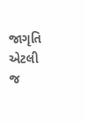જાગૃતિ એટલી જ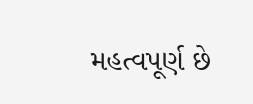મહત્વપૂર્ણ છે